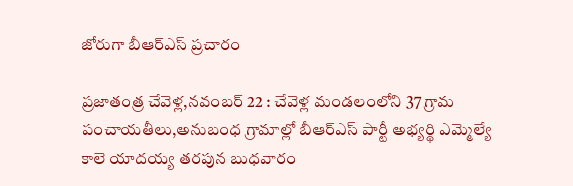జోరుగా బీఆర్ఎస్ ప్రచారం

ప్రజాతంత్ర చేవెళ్ల,నవంబర్ 22 : చేవెళ్ల మండలంలోని 37 గ్రామ పంచాయతీలు,అనుబంధ గ్రామాల్లో బీఆర్ఎస్ పార్టీ అభ్యర్థి ఎమ్మెల్యే కాలె యాదయ్య తరపున బుధవారం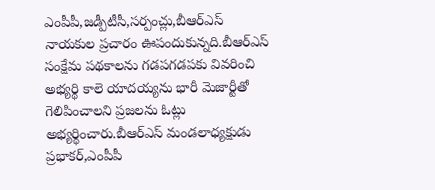ఎంపీపీ,జడ్పీటీసీ,సర్పంచ్లు,బీఆర్ఎస్ నాయకుల ప్రచారం ఊపందుకున్నది.బీఆర్ఎస్ సంక్షేమ పథకాలను గడపగడపకు వివరించి అభ్యర్థి కాలె యాదయ్యను భారీ మెజార్టీతో గెలిపించాలని ప్రజలను ఓట్లు అభ్యర్థించారు.బీఆర్ఎస్ మండలాధ్యక్షుడు ప్రభాకర్,ఎంపీపీ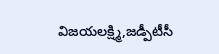విజయలక్ష్మి,జడ్పీటీసీ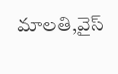మాలతి,వైస్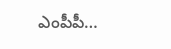ఎంపీపీ…